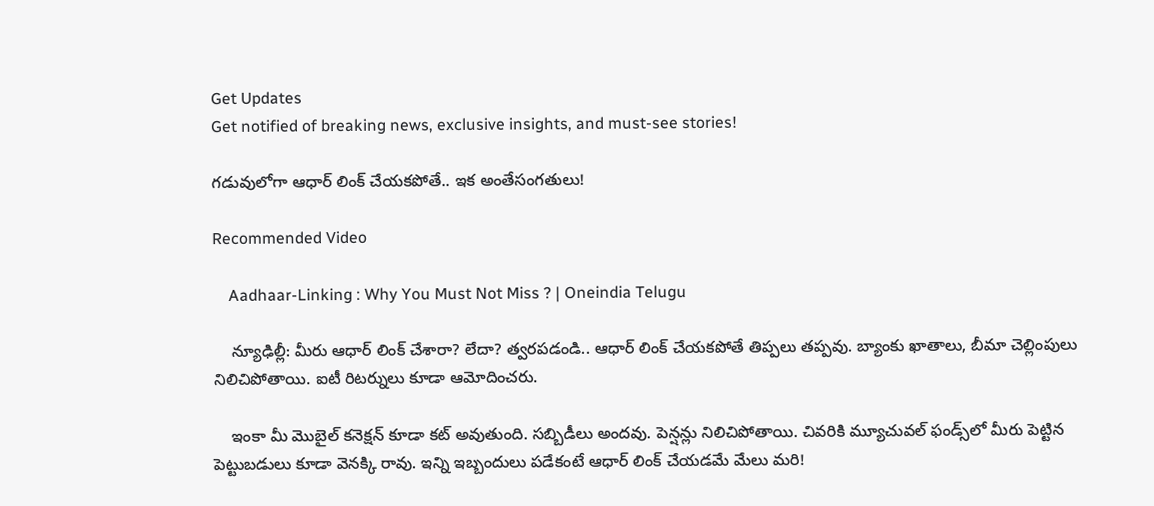Get Updates
Get notified of breaking news, exclusive insights, and must-see stories!

గడువులోగా ఆధార్ లింక్ చేయకపోతే.. ఇక అంతేసంగతులు!

Recommended Video

    Aadhaar-Linking : Why You Must Not Miss ? | Oneindia Telugu

    న్యూఢిల్లీ: మీరు ఆధార్ లింక్ చేశారా? లేదా? త్వరపడండి.. ఆధార్ లింక్ చేయకపోతే తిప్పలు తప్పవు. బ్యాంకు ఖాతాలు, బీమా చెల్లింపులు నిలిచిపోతాయి. ఐటీ రిటర్నులు కూడా ఆమోదించరు.

    ఇంకా మీ మొబైల్ కనెక్షన్ కూడా కట్ అవుతుంది. సబ్బిడీలు అందవు. పెన్షన్లు నిలిచిపోతాయి. చివరికి మ్యూచువల్ ఫండ్స్‌లో మీరు పెట్టిన పెట్టుబడులు కూడా వెనక్కి రావు. ఇన్ని ఇబ్బందులు పడేకంటే ఆధార్ లింక్ చేయడమే మేలు మరి!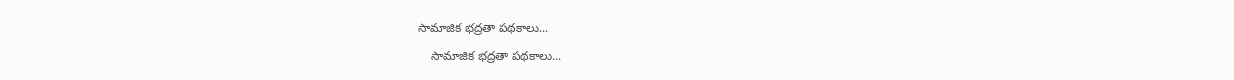సామాజిక భద్రతా పథకాలు...

    సామాజిక భద్రతా పథకాలు...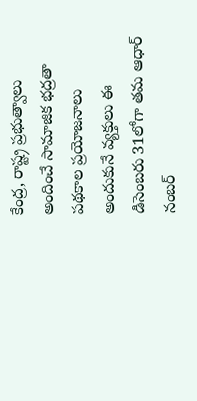కేంద్ర, రాష్ట్ర ప్రభుత్వాలు అందించే సామాజిక భద్రతా పథకాల ప్రయోజనాలు అందుకునే వ్యక్తులు ఈ డిసెంబరు 31లోగా తమ ఆధార్‌ నంబర్‌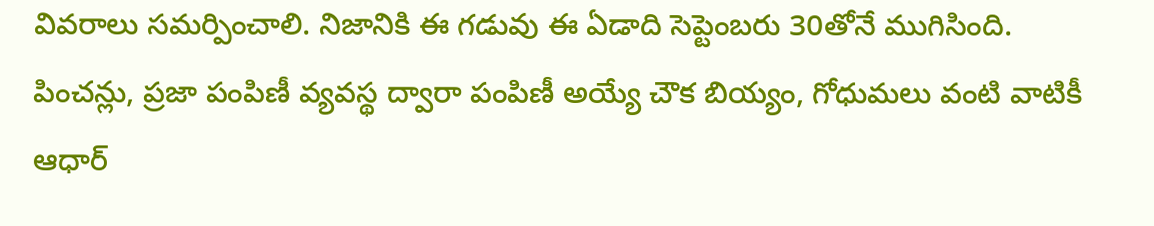వివరాలు సమర్పించాలి. నిజానికి ఈ గడువు ఈ ఏడాది సెప్టెంబరు 30తోనే ముగిసింది. పించన్లు, ప్రజా పంపిణీ వ్యవస్థ ద్వారా పంపిణీ అయ్యే చౌక బియ్యం, గోధుమలు వంటి వాటికీ ఆధార్‌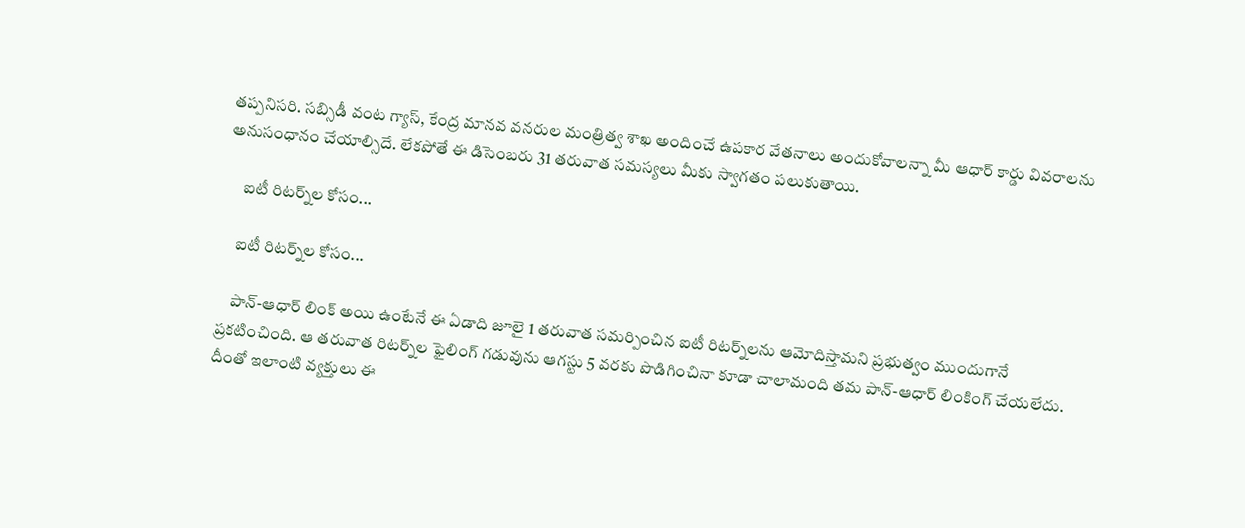తప్పనిసరి. సబ్సిడీ వంట గ్యాస్‌, కేంద్ర మానవ వనరుల మంత్రిత్వ శాఖ అందించే ఉపకార వేతనాలు అందుకోవాలన్నా మీ ఆధార్‌ కార్డు వివరాలను అనుసంధానం చేయాల్సిదే. లేకపోతే ఈ డిసెంబరు 31 తరువాత సమస్యలు మీకు స్వాగతం పలుకుతాయి.

     ఐటీ రిటర్న్‌ల కోసం...

    ఐటీ రిటర్న్‌ల కోసం...

    పాన్-ఆధార్ లింక్ అయి ఉంటేనే ఈ ఏడాది జూలై 1 తరువాత సమర్పించిన ఐటీ రిటర్న్‌లను ఆమోదిస్తామని ప్రభుత్వం ముందుగానే ప్రకటించింది. ఆ తరువాత రిటర్న్‌ల ఫైలింగ్ గడువును ఆగస్టు 5 వరకు పొడిగించినా కూడా చాలామంది తమ పాన్-ఆధార్ లింకింగ్ చేయలేదు. దీంతో ఇలాంటి వ్యక్తులు ఈ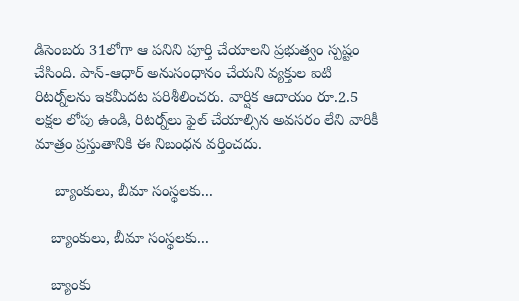డిసెంబరు 31లోగా ఆ పనిని పూర్తి చేయాలని ప్రభుత్వం స్పష్టం చేసింది. పాన్-ఆధార్ అనుసంధానం చేయని వ్యక్తుల ఐటి రిటర్న్‌లను ఇకమీదట పరిశీలించరు. వార్షిక ఆదాయం రూ.2.5 లక్షల లోపు ఉండి, రిటర్న్‌లు ఫైల్‌ చేయాల్సిన అవసరం లేని వారికీ మాత్రం ప్రస్తుతానికి ఈ నిబంధన వర్తించదు.

     బ్యాంకులు, బీమా సంస్థలకు...

    బ్యాంకులు, బీమా సంస్థలకు...

    బ్యాంకు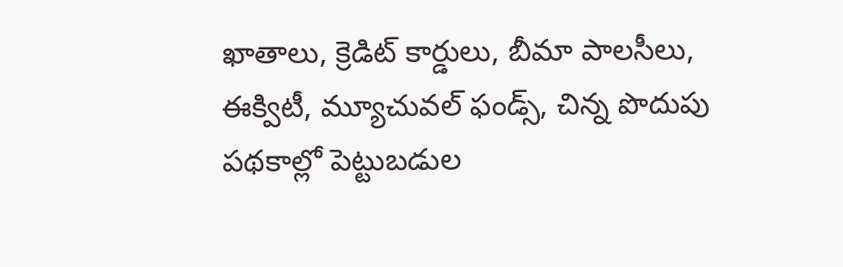ఖాతాలు, క్రెడిట్‌ కార్డులు, బీమా పాలసీలు, ఈక్విటీ, మ్యూచువల్‌ ఫండ్స్‌, చిన్న పొదుపు పథకాల్లో పెట్టుబడుల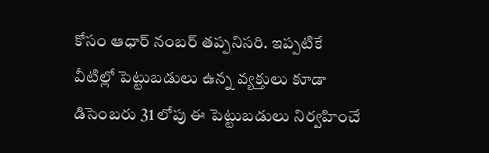కోసం ఆధార్‌ నంబర్‌ తప్పనిసరి. ఇప్పటికే వీటిల్లో పెట్టుబడులు ఉన్న వ్యక్తులు కూడా డిసెంబరు 31 లోపు ఈ పెట్టుబడులు నిర్వహించే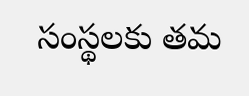సంస్థలకు తమ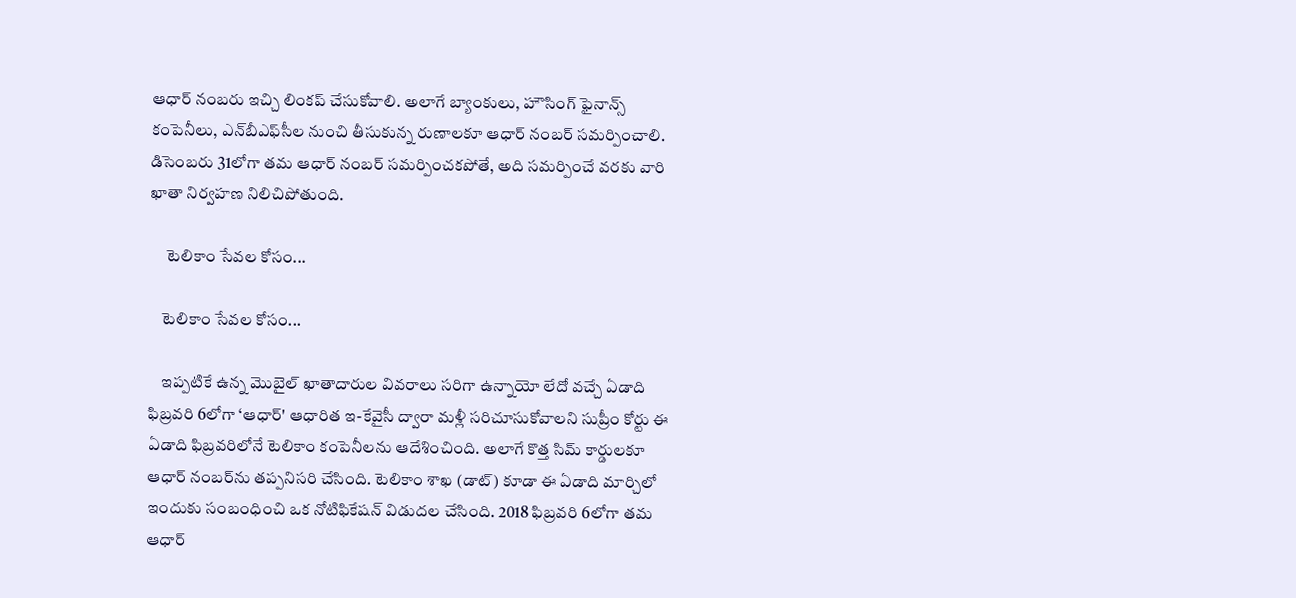ఆధార్‌ నంబరు ఇచ్చి లింకప్‌ చేసుకోవాలి. అలాగే బ్యాంకులు, హౌసింగ్‌ ఫైనాన్స్‌ కంపెనీలు, ఎన్‌బీఎఫ్‌సీల నుంచి తీసుకున్న రుణాలకూ ఆధార్‌ నంబర్‌ సమర్పించాలి. డిసెంబరు 31లోగా తమ ఆధార్‌ నంబర్‌ సమర్పించకపోతే, అది సమర్పించే వరకు వారి ఖాతా నిర్వహణ నిలిచిపోతుంది.

     టెలికాం సేవల కోసం...

    టెలికాం సేవల కోసం...

    ఇప్పటికే ఉన్న మొబైల్‌ ఖాతాదారుల వివరాలు సరిగా ఉన్నాయో లేదో వచ్చే ఏడాది ఫిబ్రవరి 6లోగా ‘ఆధార్‌' ఆధారిత ఇ-కేవైసీ ద్వారా మళ్లీ సరిచూసుకోవాలని సుప్రీం కోర్టు ఈ ఏడాది ఫిబ్రవరిలోనే టెలికాం కంపెనీలను ఆదేశించింది. అలాగే కొత్త సిమ్‌ కార్డులకూ ఆధార్‌ నంబర్‌ను తప్పనిసరి చేసింది. టెలికాం శాఖ (డాట్‌) కూడా ఈ ఏడాది మార్చిలో ఇందుకు సంబంధించి ఒక నోటిఫికేషన్‌ విడుదల చేసింది. 2018 ఫిబ్రవరి 6లోగా తమ ఆధార్‌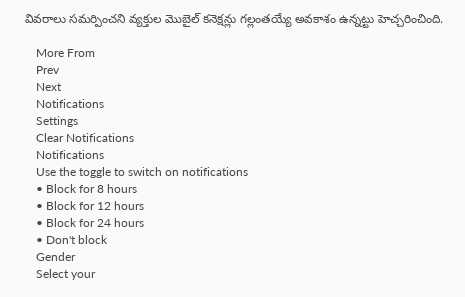వివరాలు సమర్పించని వ్యక్తుల మొబైల్‌ కనెక్షన్లు గల్లంతయ్యే అవకాశం ఉన్నట్టు హెచ్చరించింది.

    More From
    Prev
    Next
    Notifications
    Settings
    Clear Notifications
    Notifications
    Use the toggle to switch on notifications
    • Block for 8 hours
    • Block for 12 hours
    • Block for 24 hours
    • Don't block
    Gender
    Select your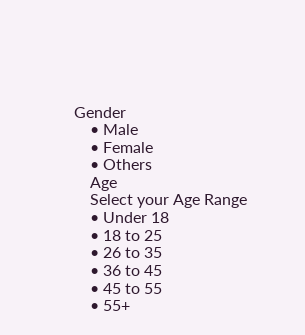Gender
    • Male
    • Female
    • Others
    Age
    Select your Age Range
    • Under 18
    • 18 to 25
    • 26 to 35
    • 36 to 45
    • 45 to 55
    • 55+